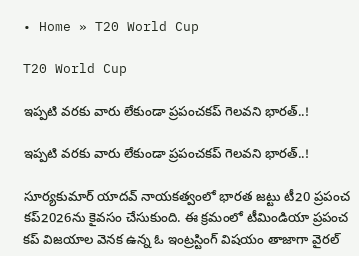• Home » T20 World Cup

T20 World Cup

ఇప్పటి వరకు వారు లేకుండా ప్రపంచకప్‌ గెలవని భారత్..!

ఇప్పటి వరకు వారు లేకుండా ప్రపంచకప్‌ గెలవని భారత్..!

సూర్యకుమార్ యాదవ్ నాయకత్వంలో భారత జట్టు టీ20 ప్రపంచ కప్2026ను కైవసం చేసుకుంది. ఈ క్రమంలో టీమిండియా ప్రపంచ కప్ విజయాల వెనక ఉన్న ఓ ఇంట్రస్టింగ్ విషయం తాజాగా వైరల్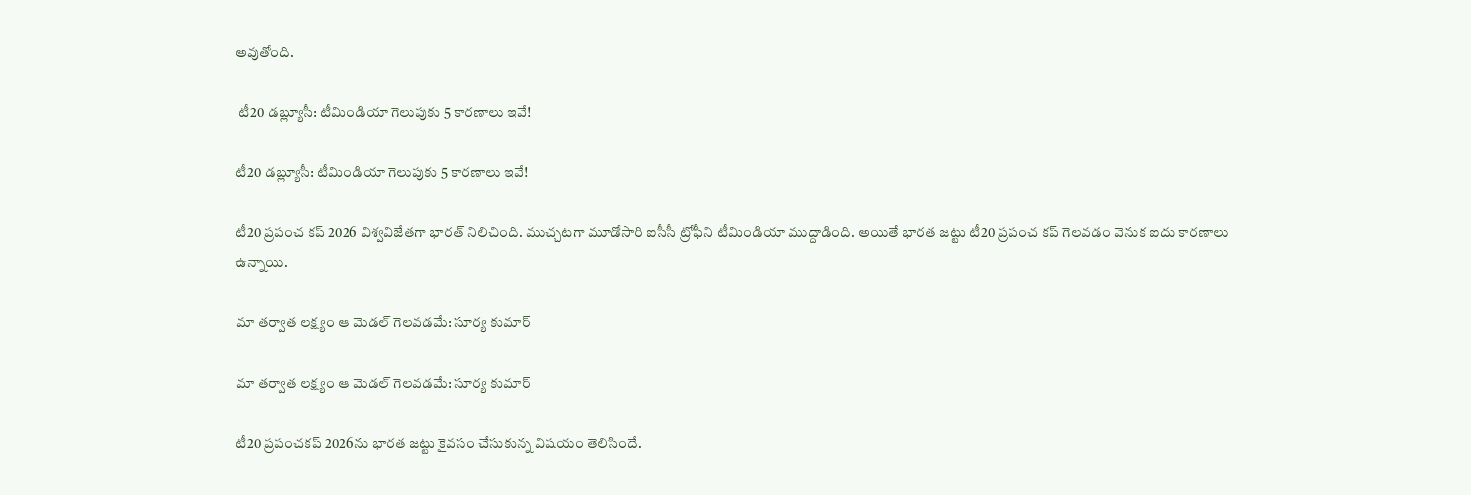అవుతోంది.

 టీ20 డబ్ల్యూసీ: టీమిండియా గెలుపుకు 5 కారణాలు ఇవే!

టీ20 డబ్ల్యూసీ: టీమిండియా గెలుపుకు 5 కారణాలు ఇవే!

టీ20 ప్రపంచ కప్ 2026 విశ్వవిజేతగా భారత్ నిలిచింది. ముచ్చటగా మూడోసారి ఐసీసీ ట్రోఫీని టీమిండియా ముద్దాడింది. అయితే భారత జట్టు టీ20 ప్రపంచ కప్ గెలవడం వెనుక ఐదు కారణాలు ఉన్నాయి.

మా తర్వాత లక్ష్యం ఆ మెడల్ గెలవడమే: సూర్య కుమార్

మా తర్వాత లక్ష్యం ఆ మెడల్ గెలవడమే: సూర్య కుమార్

టీ20 ప్రపంచకప్‌ 2026ను భారత జట్టు కైవసం చేసుకున్న విషయం తెలిసిందే.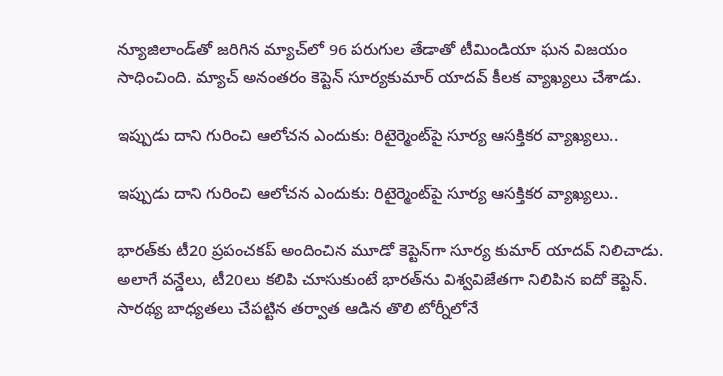న్యూజిలాండ్‌తో జరిగిన మ్యాచ్‌లో 96 పరుగుల తేడాతో టీమిండియా ఘన విజయం సాధించింది. మ్యాచ్‌ అనంతరం కెప్టెన్‌ సూర్యకుమార్‌ యాదవ్‌ కీలక వ్యాఖ్యలు చేశాడు.

ఇప్పుడు దాని గురించి ఆలోచన ఎందుకు: రిటైర్మెంట్‌పై సూర్య ఆసక్తికర వ్యాఖ్యలు..

ఇప్పుడు దాని గురించి ఆలోచన ఎందుకు: రిటైర్మెంట్‌పై సూర్య ఆసక్తికర వ్యాఖ్యలు..

భారత్‌కు టీ20 ప్రపంచకప్ అందించిన మూడో కెప్టెన్‌గా సూర్య కుమార్ యాదవ్ నిలిచాడు. అలాగే వన్డేలు, టీ20లు కలిపి చూసుకుంటే భారత్‌ను విశ్వవిజేతగా నిలిపిన ఐదో కెప్టెన్. సారథ్య బాధ్యతలు చేపట్టిన తర్వాత ఆడిన తొలి టోర్నీలోనే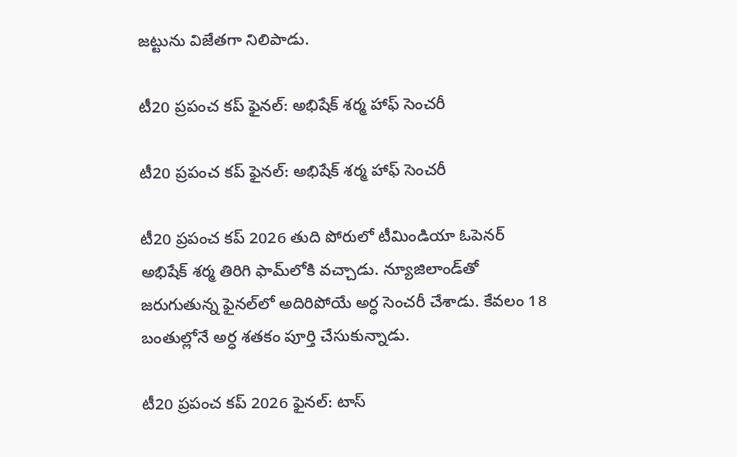జట్టును విజేతగా నిలిపాడు.

టీ20 ప్రపంచ కప్ ఫైనల్: అభిషేక్ శర్మ హాఫ్ సెంచరీ

టీ20 ప్రపంచ కప్ ఫైనల్: అభిషేక్ శర్మ హాఫ్ సెంచరీ

టీ20 ప్రపంచ కప్ 2026 తుది పోరులో టీమిండియా ఓపెనర్ అభిషేక్ శర్మ తిరిగి ఫామ్‌లోకి వచ్చాడు. న్యూజిలాండ్‌తో జరుగుతున్న ఫైనల్‌లో అదిరిపోయే అర్ధ సెంచరీ చేశాడు. కేవలం 18 బంతుల్లోనే అర్ధ శతకం పూర్తి చేసుకున్నాడు.

టీ20 ప్రపంచ కప్ 2026 ఫైనల్: టాస్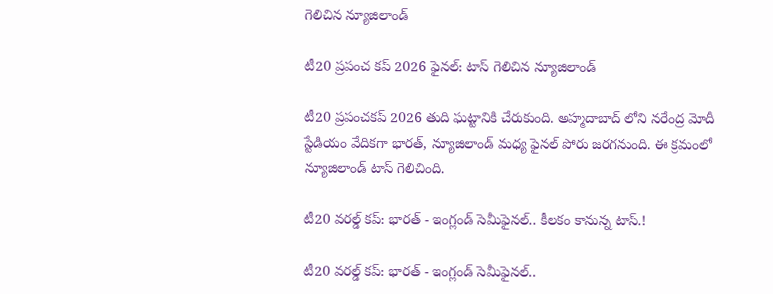గెలిచిన న్యూజిలాండ్

టీ20 ప్రపంచ కప్ 2026 ఫైనల్: టాస్ గెలిచిన న్యూజిలాండ్

టీ20 ప్రపంచకప్ 2026 తుది ఘట్టానికి చేరుకుంది. అహ్మదాబాద్ లోని నరేంద్ర మోదీ స్టేడియం వేదికగా భారత్, న్యూజిలాండ్ మధ్య ఫైనల్ పోరు జరగనుంది. ఈ క్రమంలో న్యూజిలాండ్ టాస్ గెలిచింది.

టీ20 వరల్డ్ కప్: భారత్ - ఇంగ్లండ్ సెమీఫైనల్.. కీలకం కానున్న టాస్.!

టీ20 వరల్డ్ కప్: భారత్ - ఇంగ్లండ్ సెమీఫైనల్..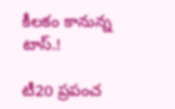కీలకం కానున్న టాస్.!

టీ20 ప్రపంచ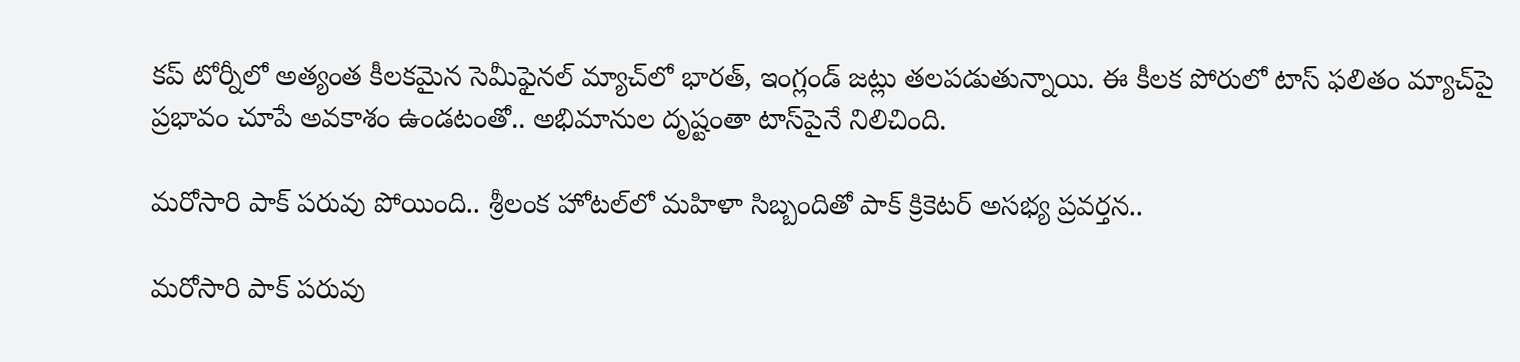కప్ టోర్నీలో అత్యంత కీలకమైన సెమీఫైనల్ మ్యాచ్‌లో భారత్, ఇంగ్లండ్ జట్లు తలపడుతున్నాయి. ఈ కీలక పోరులో టాస్ ఫలితం మ్యాచ్‌పై ప్రభావం చూపే అవకాశం ఉండటంతో.. అభిమానుల దృష్టంతా టాస్‌పైనే నిలిచింది.

మరోసారి పాక్ పరువు పోయింది.. శ్రీలంక హోటల్‌లో మహిళా సిబ్బందితో పాక్ క్రికెటర్ అసభ్య ప్రవర్తన..

మరోసారి పాక్ పరువు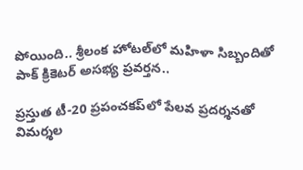పోయింది.. శ్రీలంక హోటల్‌లో మహిళా సిబ్బందితో పాక్ క్రికెటర్ అసభ్య ప్రవర్తన..

ప్రస్తుత టీ-20 ప్రపంచకప్‌లో పేలవ ప్రదర్శనతో విమర్శల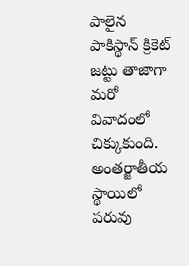పాలైన పాకిస్థాన్ క్రికెట్ జట్టు తాజాగా మరో వివాదంలో చిక్కుకుంది. అంతర్జాతీయ స్థాయిలో పరువు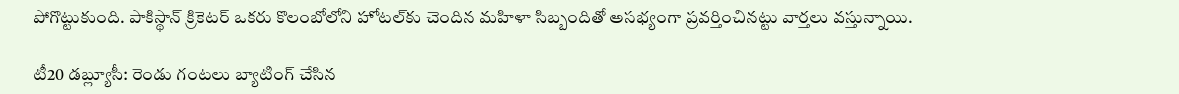పోగొట్టుకుంది. పాకిస్థాన్‌ క్రికెటర్ ఒకరు కొలంబోలోని హోటల్‌కు చెందిన మహిళా సిబ్బందితో అసభ్యంగా ప్రవర్తించినట్టు వార్తలు వస్తున్నాయి.

టీ20 డబ్ల్యూసీ: రెండు గంటలు బ్యాటింగ్ చేసిన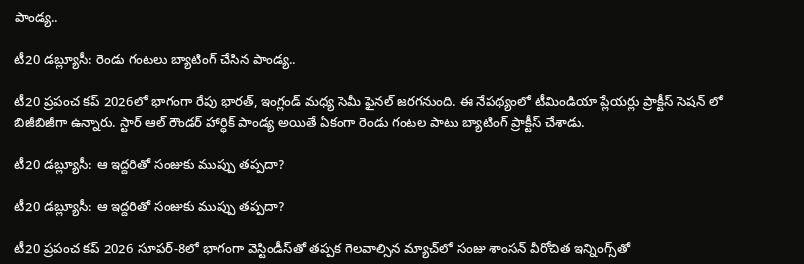పాండ్య..

టీ20 డబ్ల్యూసీ: రెండు గంటలు బ్యాటింగ్ చేసిన పాండ్య..

టీ20 ప్రపంచ కప్ 2026లో భాగంగా రేపు భారత్, ఇంగ్లండ్ మధ్య సెమీ ఫైనల్ జరగనుంది. ఈ నేపథ్యంలో టీమిండియా ప్లేయర్లు ప్రాక్టీస్ సెషన్ లో బిజీబిజీగా ఉన్నారు. స్టార్ ఆల్ రౌండర్ హార్ధిక్ పాండ్య అయితే ఏకంగా రెండు గంటల పాటు బ్యాటింగ్ ప్రాక్టీస్ చేశాడు.

టీ20 డబ్ల్యూసీ: ఆ ఇద్దరితో సంజుకు ముప్పు తప్పదా?

టీ20 డబ్ల్యూసీ: ఆ ఇద్దరితో సంజుకు ముప్పు తప్పదా?

టీ20 ప్రపంచ కప్ 2026 సూపర్-8లో భాగంగా వెస్టిండీస్‌తో తప్పక గెలవాల్సిన మ్యాచ్‌లో సంజు శాంసన్‌ వీరోచిత ఇన్నింగ్స్‌‌తో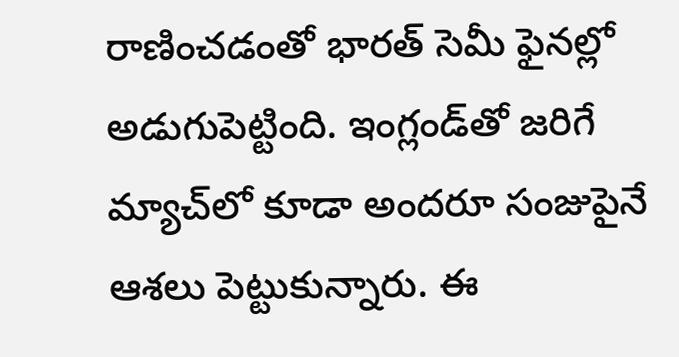రాణించడంతో భారత్ సెమీ ఫైనల్లో అడుగుపెట్టింది. ఇంగ్లండ్‌తో జరిగే మ్యాచ్‌లో కూడా అందరూ సంజుపైనే ఆశలు పెట్టుకున్నారు. ఈ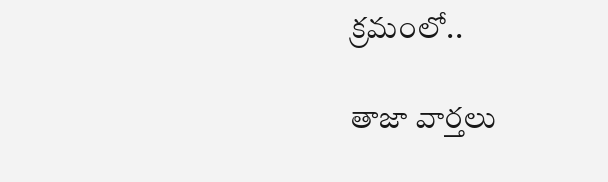క్రమంలో..

తాజా వార్తలు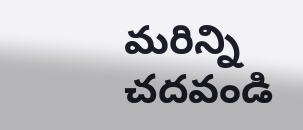మరిన్ని చదవండి